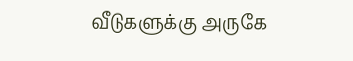வீடுகளுக்கு அருகே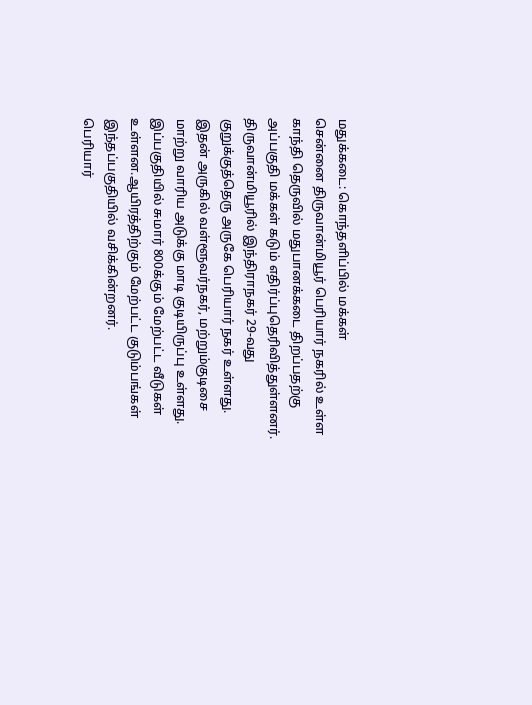மதுக்கடை: கொந்தளிப்பில் மக்கள்
சென்னை திருவான்மியூர் பெரியார் நகரில் உள்ள காந்தி தெருவில் மதுபானக்கடை திறப்பதற்கு அப்பகுதி மக்கள் கடும் எதிர்ப்புதெரிவித்துள்ளனர்.
திருவான்மியூரில் இந்திராநகர் 29-வது குறுக்குத்தெரு அருகே பெரியார் நகர் உள்ளது. இதன் அருகில் வள்ளூவர்நகர், மற்றும்குடிசை மாற்று வாரிய அடுக்கு மாடி குடியிருப்பு உள்ளது. இப்பகுதியில் சுமார் 800க்கும் மேற்பட்ட வீடுகள் உள்ளன.ஆயிரத்திற்கும் மேற்பட்ட குடும்பங்கள் இந்தப்பகுதியில் வசிக்கின்றனர்.
பெரியார்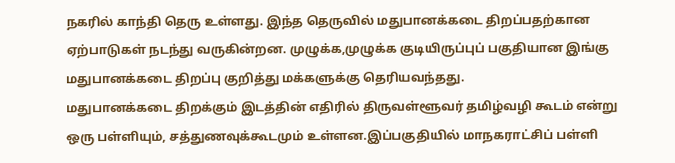நகரில் காந்தி தெரு உள்ளது. இந்த தெருவில் மதுபானக்கடை திறப்பதற்கான ஏற்பாடுகள் நடந்து வருகின்றன. முழுக்க,முழுக்க குடியிருப்புப் பகுதியான இங்கு மதுபானக்கடை திறப்பு குறித்து மக்களுக்கு தெரியவந்தது.
மதுபானக்கடை திறக்கும் இடத்தின் எதிரில் திருவள்ளூவர் தமிழ்வழி கூடம் என்று ஒரு பள்ளியும், சத்துணவுக்கூடமும் உள்ளன.இப்பகுதியில் மாநகராட்சிப் பள்ளி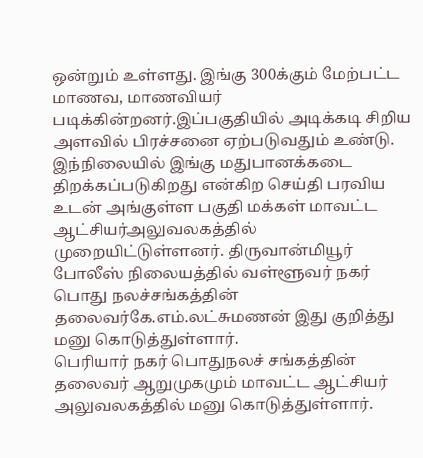ஒன்றும் உள்ளது. இங்கு 300க்கும் மேற்பட்ட மாணவ, மாணவியர் படிக்கின்றனர்.இப்பகுதியில் அடிக்கடி சிறிய அளவில் பிரச்சனை ஏற்படுவதும் உண்டு.
இந்நிலையில் இங்கு மதுபானக்கடை திறக்கப்படுகிறது என்கிற செய்தி பரவிய உடன் அங்குள்ள பகுதி மக்கள் மாவட்ட ஆட்சியர்அலுவலகத்தில் முறையிட்டுள்ளனர். திருவான்மியூர் போலீஸ் நிலையத்தில் வள்ளூவர் நகர் பொது நலச்சங்கத்தின் தலைவர்கே.எம்.லட்சுமணன் இது குறித்து மனு கொடுத்துள்ளார்.
பெரியார் நகர் பொதுநலச் சங்கத்தின் தலைவர் ஆறுமுகமும் மாவட்ட ஆட்சியர் அலுவலகத்தில் மனு கொடுத்துள்ளார்.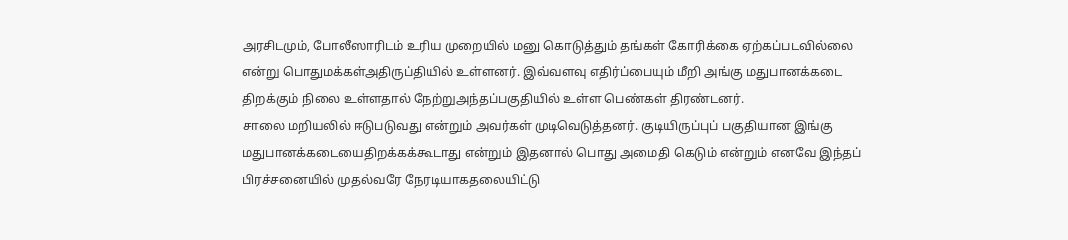அரசிடமும், போலீஸாரிடம் உரிய முறையில் மனு கொடுத்தும் தங்கள் கோரிக்கை ஏற்கப்படவில்லை என்று பொதுமக்கள்அதிருப்தியில் உள்ளனர். இவ்வளவு எதிர்ப்பையும் மீறி அங்கு மதுபானக்கடை திறக்கும் நிலை உள்ளதால் நேற்றுஅந்தப்பகுதியில் உள்ள பெண்கள் திரண்டனர்.
சாலை மறியலில் ஈடுபடுவது என்றும் அவர்கள் முடிவெடுத்தனர். குடியிருப்புப் பகுதியான இங்கு மதுபானக்கடையைதிறக்கக்கூடாது என்றும் இதனால் பொது அமைதி கெடும் என்றும் எனவே இந்தப் பிரச்சனையில் முதல்வரே நேரடியாகதலையிட்டு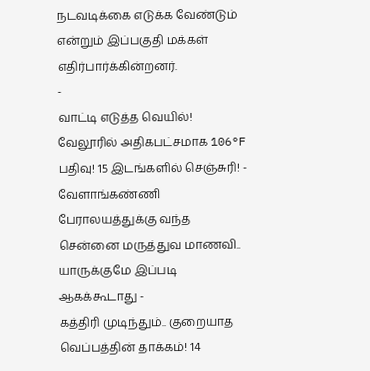நடவடிக்கை எடுக்க வேண்டும் என்றும் இப்பகுதி மக்கள் எதிர்பார்க்கின்றனர்.
-
வாட்டி எடுத்த வெயில்! வேலூரில் அதிகபட்சமாக 106°F பதிவு! 15 இடங்களில் செஞ்சுரி! -
வேளாங்கண்ணி பேராலயத்துக்கு வந்த சென்னை மருத்துவ மாணவி.. யாருக்குமே இப்படி ஆகக்கூடாது -
கத்திரி முடிந்தும்.. குறையாத வெப்பத்தின் தாக்கம்! 14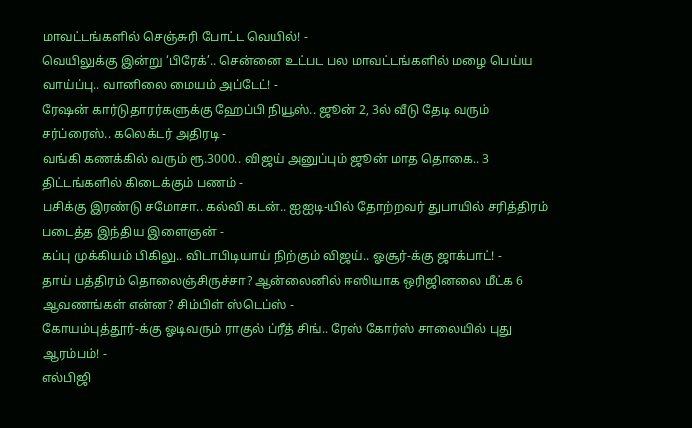மாவட்டங்களில் செஞ்சுரி போட்ட வெயில்! -
வெயிலுக்கு இன்று ‘பிரேக்’.. சென்னை உட்பட பல மாவட்டங்களில் மழை பெய்ய வாய்ப்பு.. வானிலை மையம் அப்டேட்! -
ரேஷன் கார்டுதாரர்களுக்கு ஹேப்பி நியூஸ்.. ஜூன் 2, 3ல் வீடு தேடி வரும் சர்ப்ரைஸ்.. கலெக்டர் அதிரடி -
வங்கி கணக்கில் வரும் ரூ.3000.. விஜய் அனுப்பும் ஜூன் மாத தொகை.. 3 திட்டங்களில் கிடைக்கும் பணம் -
பசிக்கு இரண்டு சமோசா.. கல்வி கடன்.. ஐஐடி-யில் தோற்றவர் துபாயில் சரித்திரம் படைத்த இந்திய இளைஞன் -
கப்பு முக்கியம் பிகிலு.. விடாபிடியாய் நிற்கும் விஜய்.. ஓசூர்-க்கு ஜாக்பாட்! -
தாய் பத்திரம் தொலைஞ்சிருச்சா? ஆன்லைனில் ஈஸியாக ஒரிஜினலை மீட்க 6 ஆவணங்கள் என்ன? சிம்பிள் ஸ்டெப்ஸ் -
கோயம்புத்தூர்-க்கு ஓடிவரும் ராகுல் ப்ரீத் சிங்.. ரேஸ் கோர்ஸ் சாலையில் புது ஆரம்பம்! -
எல்பிஜி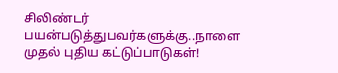சிலிண்டர் பயன்படுத்துபவர்களுக்கு..நாளை முதல் புதிய கட்டுப்பாடுகள்!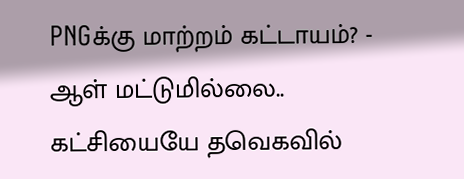PNGக்கு மாற்றம் கட்டாயம்? -
ஆள் மட்டுமில்லை.. கட்சியையே தவெகவில்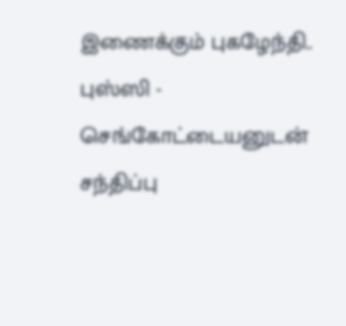இணைக்கும் புகழேந்தி.. புஸ்ஸி - செங்கோட்டையனுடன் சந்திப்பு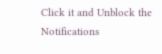Click it and Unblock the Notifications